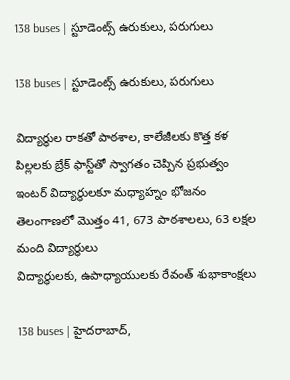138 buses | స్టూడెంట్స్ ఉరుకులు, ప‌రుగులు

138 buses | స్టూడెంట్స్ ఉరుకులు, ప‌రుగులు

విద్యార్థుల రాక‌తో పాఠ‌శాల‌, కాలేజీల‌కు కొత్త క‌ళ‌
పిల్ల‌ల‌కు బ్రేక్ ఫాస్ట్‌తో స్వాగ‌తం చెప్పిన ప్ర‌భుత్వం
ఇంటర్ విద్యార్ధుల‌కూ మ‌ధ్యాహ్నం భోజ‌నం
తెలంగాణ‌లో మొత్తం 41, 673 పాఠశాలలు, 63 లక్షల మంది విద్యార్ధులు
విద్యార్ధుల‌కు, ఉపాధ్యాయుల‌కు రేవంత్ శుభాకాంక్ష‌లు

138 buses | హైద‌రాబాద్,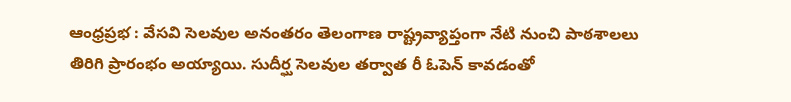ఆంధ్ర‌ప్ర‌భ : వేసవి సెలవుల అనంతరం తెలంగాణ రాష్ట్రవ్యాప్తంగా నేటి నుంచి పాఠశాలలు తిరిగి ప్రారంభం అయ్యాయి. సుదీర్ఘ సెలవుల తర్వాత రీ ఓపెన్ కావ‌డంతో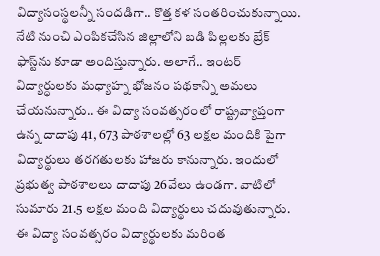విద్యాసంస్థలన్నీ సందడిగా.. కొత్త క‌ళ సంత‌రించుకున్నాయి. నేటి నుంచి ఎంపికచేసిన జిల్లాలోని బ‌డి పిల్ల‌ల‌కు బ్రేక్ ఫాస్ట్‌ను కూడా అందిస్తున్నారు. అలాగే.. ఇంట‌ర్ విద్యార్ధుల‌కు మ‌ధ్యాహ్న భోజ‌నం ప‌థ‌కాన్ని అమ‌లు చేయ‌నున్నారు.. ఈ విద్యా సంవత్సరంలో రాష్ట్రవ్యాప్తంగా ఉన్న దాదాపు 41, 673 పాఠశాలల్లో 63 లక్షల మందికి పైగా విద్యార్థులు తరగతులకు హాజరు కానున్నారు. ఇందులో ప్రభుత్వ పాఠశాలలు దాదాపు 26వేలు ఉండగా. వాటిలో సుమారు 21.5 లక్షల మంది విద్యార్థులు చ‌దువుతున్నారు. ఈ విద్యా సంవత్సరం విద్యార్థులకు మరింత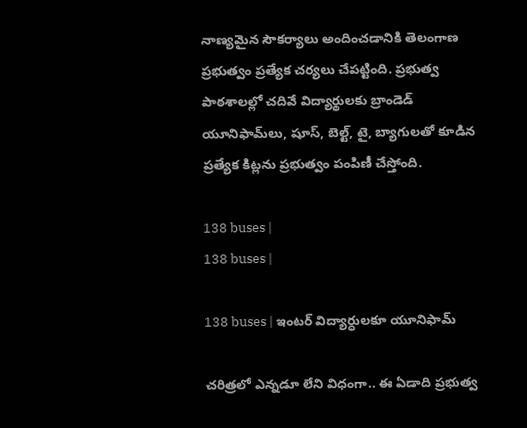నాణ్యమైన సౌకర్యాలు అందించడానికి తెలంగాణ ప్రభుత్వం ప్రత్యేక చర్యలు చేపట్టింది. ప్రభుత్వ పాఠశాలల్లో చదివే విద్యార్థులకు బ్రాండెడ్ యూనిఫామ్‌లు, షూస్, బెల్ట్, టై, బ్యాగులతో కూడిన ప్రత్యేక కిట్లను ప్రభుత్వం పంపిణీ చేస్తోంది.

138 buses |
138 buses |

138 buses | ఇంట‌ర్ విద్యార్ధుల‌కూ యూనిఫామ్

చరిత్రలో ఎన్నడూ లేని విధంగా.. ఈ ఏడాది ప్రభుత్వ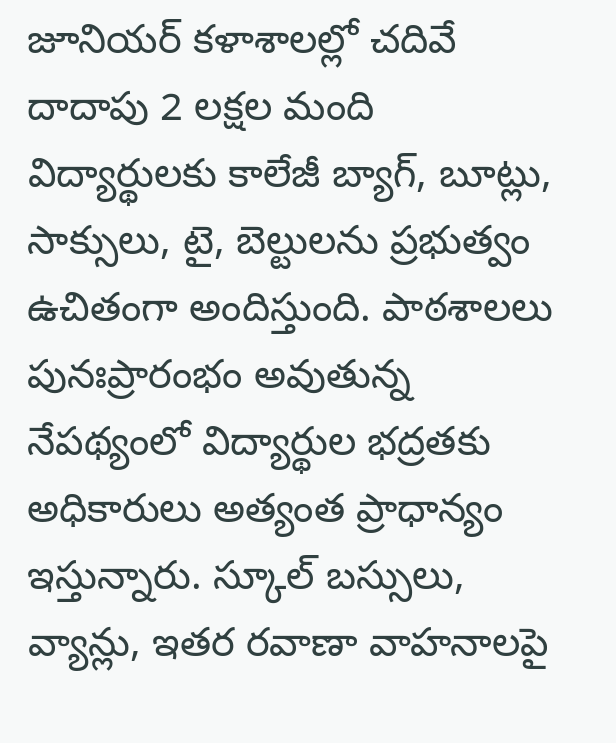జూనియర్ కళాశాలల్లో చదివే దాదాపు 2 లక్షల మంది విద్యార్థులకు కాలేజీ బ్యాగ్, బూట్లు, సాక్సులు, టై, బెల్టులను ప్రభుత్వం ఉచితంగా అందిస్తుంది. పాఠశాలలు పునఃప్రారంభం అవుతున్న నేపథ్యంలో విద్యార్థుల భద్రతకు అధికారులు అత్యంత ప్రాధాన్యం ఇస్తున్నారు. స్కూల్ బస్సులు, వ్యాన్లు, ఇతర రవాణా వాహనాలపై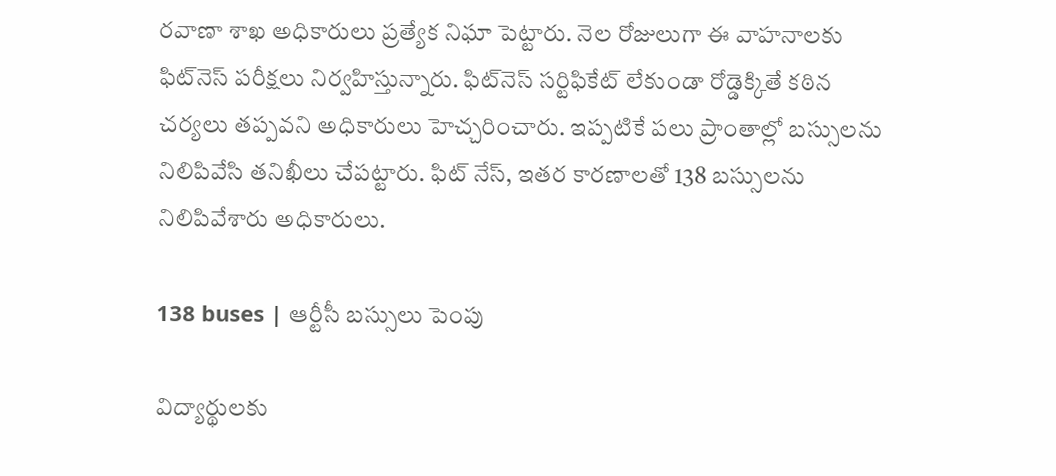రవాణా శాఖ అధికారులు ప్రత్యేక నిఘా పెట్టారు. నెల రోజులుగా ఈ వాహనాలకు ఫిట్‌నెస్ పరీక్షలు నిర్వహిస్తున్నారు. ఫిట్‌నెస్ సర్టిఫికేట్ లేకుండా రోడ్డెక్కితే కఠిన చర్యలు తప్పవని అధికారులు హెచ్చరించారు. ఇప్పటికే పలు ప్రాంతాల్లో బస్సులను నిలిపివేసి తనిఖీలు చేపట్టారు. ఫిట్ నేస్, ఇతర కారణాలతో 138 బస్సులను నిలిపివేశారు అధికారులు.

138 buses | ఆర్టీసీ బస్సులు పెంపు

విద్యార్థులకు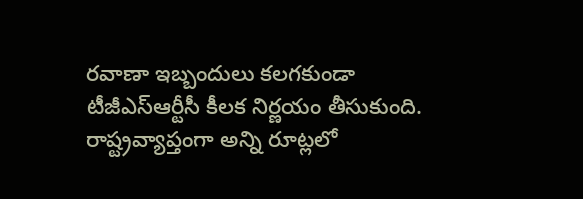రవాణా ఇబ్బందులు కలగకుండా టీజీఎస్ఆర్టీసీ కీలక నిర్ణయం తీసుకుంది. రాష్ట్రవ్యాప్తంగా అన్ని రూట్లలో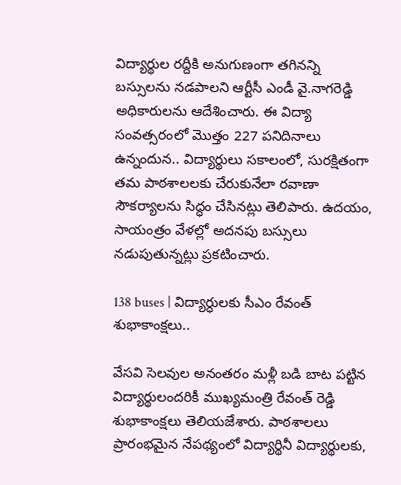విద్యార్థుల రద్దీకి అనుగుణంగా తగినన్ని బస్సులను నడపాలని ఆర్టీసీ ఎండీ వై.నాగరెడ్డి అధికారులను ఆదేశించారు. ఈ విద్యా సంవత్సరంలో మొత్తం 227 పనిదినాలు ఉన్నందున.. విద్యార్థులు సకాలంలో, సురక్షితంగా తమ పాఠశాలలకు చేరుకునేలా రవాణా సౌకర్యాలను సిద్ధం చేసినట్లు తెలిపారు. ఉదయం, సాయంత్రం వేళల్లో అదనపు బస్సులు నడుపుతున్నట్లు ప్రకటించారు.

138 buses | విద్యార్ధులకు సీఎం రేవంత్ శుభాకాంక్ష‌లు..

వేసవి సెలవుల అనంతరం మళ్లీ బడి బాట పట్టిన విద్యార్థులందరికీ ముఖ్యమంత్రి రేవంత్ రెడ్డి శుభాకాంక్షలు తెలియజేశారు. పాఠశాలలు ప్రారంభమైన నేపథ్యంలో విద్యార్థినీ విద్యార్థులకు,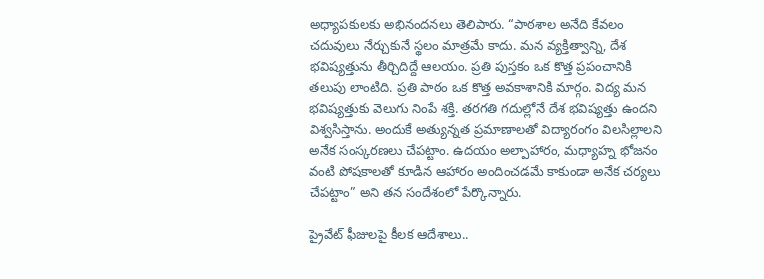అధ్యాపకులకు అభినందనలు తెలిపారు. “పాఠశాల అనేది కేవలం చదువులు నేర్చుకునే స్థలం మాత్రమే కాదు. మన వ్యక్తిత్వాన్ని, దేశ భవిష్యత్తును తీర్చిదిద్దే ఆలయం. ప్రతి పుస్తకం ఒక కొత్త ప్రపంచానికి తలుపు లాంటిది. ప్రతి పాఠం ఒక కొత్త అవకాశానికి మార్గం. విద్య మన భవిష్యత్తుకు వెలుగు నింపే శక్తి. తరగతి గదుల్లోనే దేశ భవిష్యత్తు ఉందని విశ్వసిస్తాను. అందుకే అత్యున్నత ప్రమాణాలతో విద్యారంగం విలసిల్లాలని అనేక సంస్కరణలు చేపట్టాం. ఉదయం అల్పాహారం, మధ్యాహ్న భోజనం వంటి పోషకాలతో కూడిన ఆహారం అందించడమే కాకుండా అనేక చర్యలు చేపట్టాం” అని త‌న‌ సందేశంలో పేర్కొన్నారు.

ప్రైవేట్ ఫీజులపై కీలక ఆదేశాలు..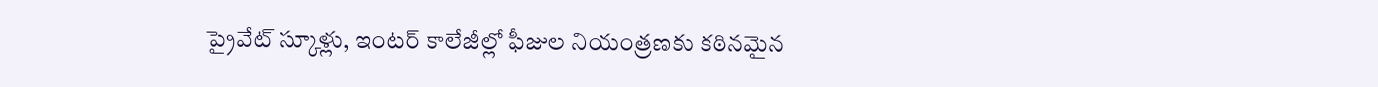ప్రైవేట్ స్కూళ్లు, ఇంటర్ కాలేజీల్లో ఫీజుల నియంత్రణకు కఠినమైన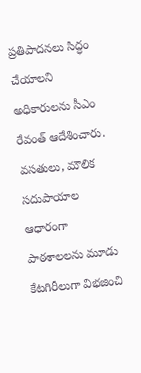ప్రతిపాదనలు సిద్ధం చేయాలని అధికారులను సీఎం రేవంత్ ఆదేశించారు. వసతులు, మౌలిక సదుపాయాల ఆధారంగా పాఠశాలలను మూడు కేటగిరీలుగా విభజించి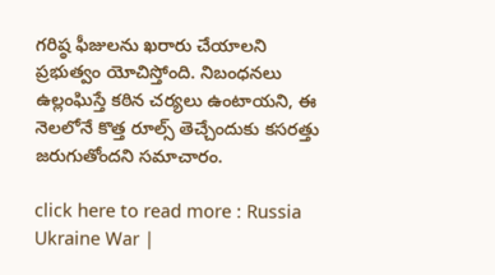గరిష్ఠ ఫీజులను ఖరారు చేయాలని ప్రభుత్వం యోచిస్తోంది. నిబంధనలు ఉల్లంఘిస్తే కఠిన చర్యలు ఉంటాయని, ఈ నెలలోనే కొత్త రూల్స్ తెచ్చేందుకు కసరత్తు జరుగుతోందని సమాచారం.

click here to read more : Russia Ukraine War |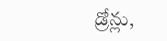డ్రోన్లు,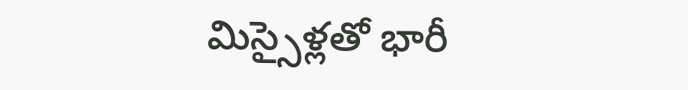మిస్సైళ్లతో భారీ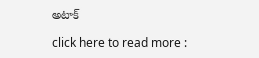అటాక్

click here to read more :